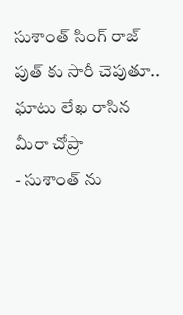సుశాంత్ సింగ్ రాజ్ పుత్ కు సారీ చెపుతూ.. ఘాటు లేఖ రాసిన మీరా చోప్రా
- సుశాంత్ ను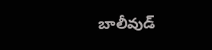బాలీవుడ్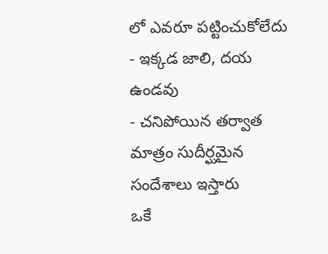లో ఎవరూ పట్టించుకోలేదు
- ఇక్కడ జాలి, దయ ఉండవు
- చనిపోయిన తర్వాత మాత్రం సుదీర్ఘమైన సందేశాలు ఇస్తారు
ఒకే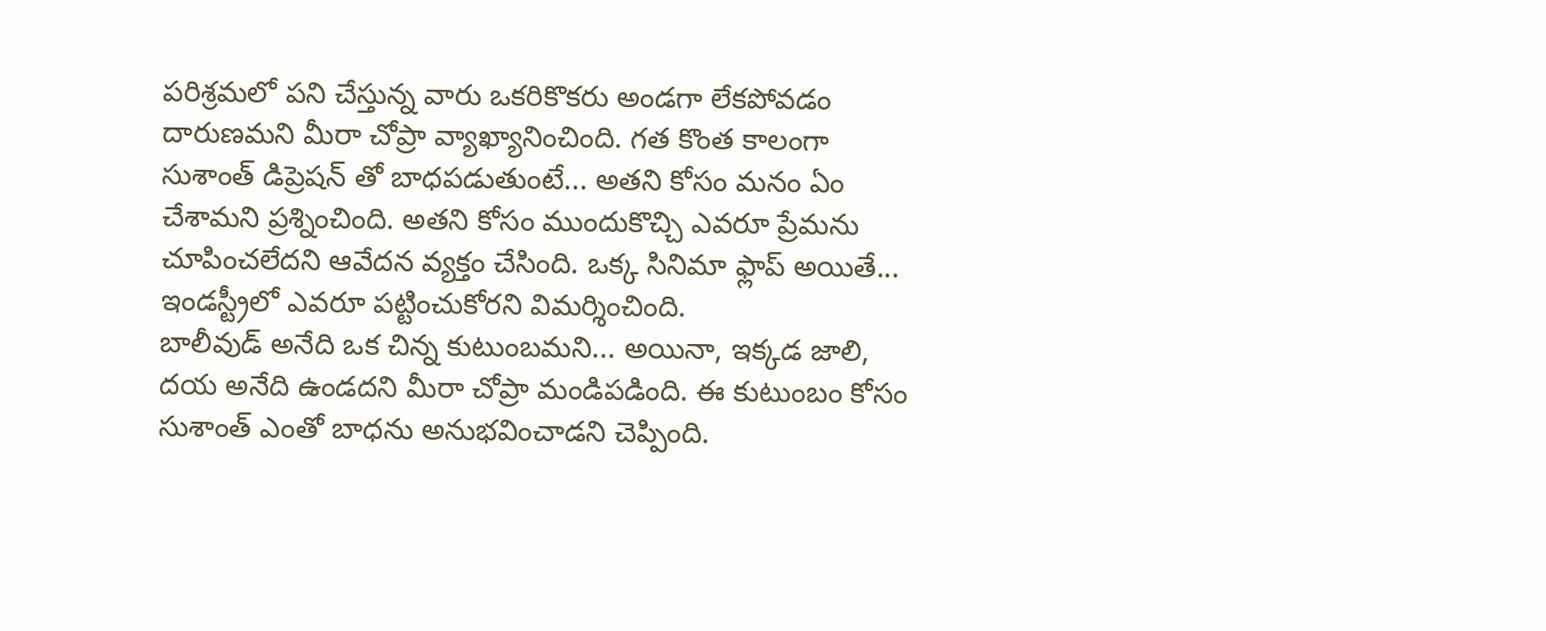పరిశ్రమలో పని చేస్తున్న వారు ఒకరికొకరు అండగా లేకపోవడం దారుణమని మీరా చోప్రా వ్యాఖ్యానించింది. గత కొంత కాలంగా సుశాంత్ డిప్రెషన్ తో బాధపడుతుంటే... అతని కోసం మనం ఏం చేశామని ప్రశ్నించింది. అతని కోసం ముందుకొచ్చి ఎవరూ ప్రేమను చూపించలేదని ఆవేదన వ్యక్తం చేసింది. ఒక్క సినిమా ఫ్లాప్ అయితే... ఇండస్ట్రీలో ఎవరూ పట్టించుకోరని విమర్శించింది.
బాలీవుడ్ అనేది ఒక చిన్న కుటుంబమని... అయినా, ఇక్కడ జాలి, దయ అనేది ఉండదని మీరా చోప్రా మండిపడింది. ఈ కుటుంబం కోసం సుశాంత్ ఎంతో బాధను అనుభవించాడని చెప్పింది.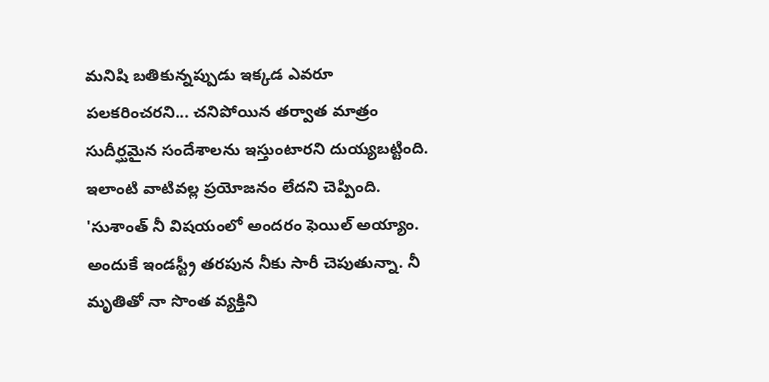మనిషి బతికున్నప్పుడు ఇక్కడ ఎవరూ పలకరించరని... చనిపోయిన తర్వాత మాత్రం సుదీర్ఘమైన సందేశాలను ఇస్తుంటారని దుయ్యబట్టింది. ఇలాంటి వాటివల్ల ప్రయోజనం లేదని చెప్పింది.
'సుశాంత్ నీ విషయంలో అందరం ఫెయిల్ అయ్యాం. అందుకే ఇండస్ట్రీ తరపున నీకు సారీ చెపుతున్నా. నీ మృతితో నా సొంత వ్యక్తిని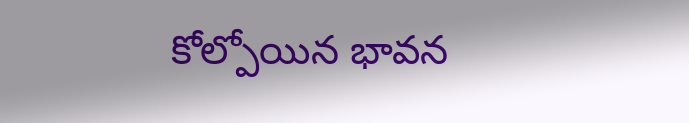కోల్పోయిన భావన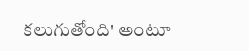కలుగుతోంది' అంటూ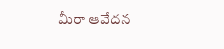మీరా ఆవేదన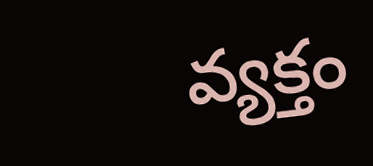వ్యక్తం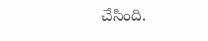చేసింది.